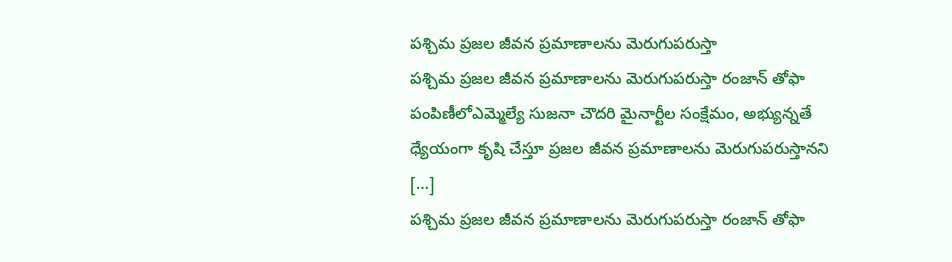పశ్చిమ ప్రజల జీవన ప్రమాణాలను మెరుగుపరుస్తా
పశ్చిమ ప్రజల జీవన ప్రమాణాలను మెరుగుపరుస్తా రంజాన్ తోఫా పంపిణీలోఎమ్మెల్యే సుజనా చౌదరి మైనార్టీల సంక్షేమం, అభ్యున్నతే ధ్యేయంగా కృషి చేస్తూ ప్రజల జీవన ప్రమాణాలను మెరుగుపరుస్తానని […]
పశ్చిమ ప్రజల జీవన ప్రమాణాలను మెరుగుపరుస్తా రంజాన్ తోఫా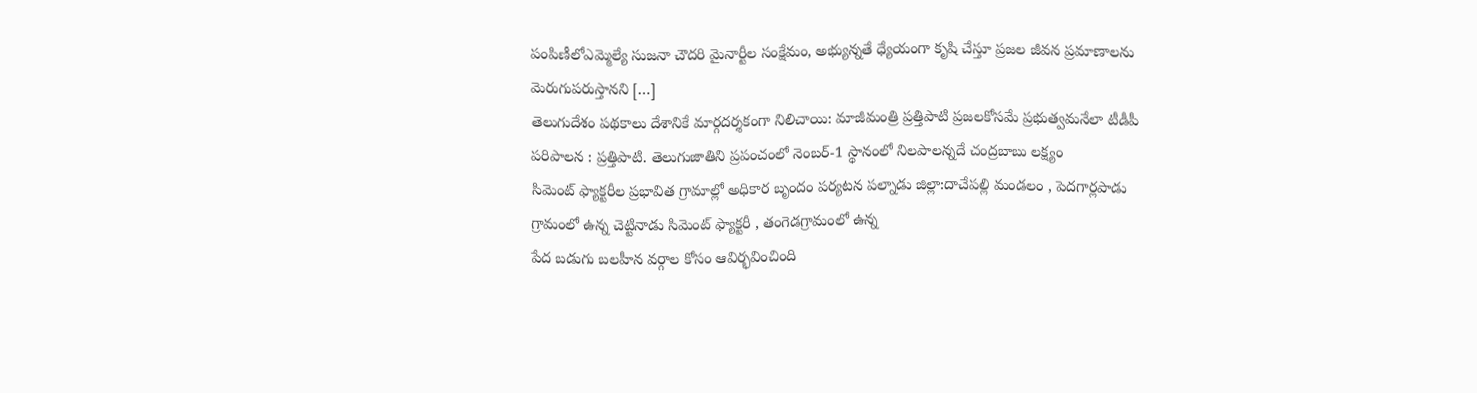పంపిణీలోఎమ్మెల్యే సుజనా చౌదరి మైనార్టీల సంక్షేమం, అభ్యున్నతే ధ్యేయంగా కృషి చేస్తూ ప్రజల జీవన ప్రమాణాలను మెరుగుపరుస్తానని […]
తెలుగుదేశం పథకాలు దేశానికే మార్గదర్శకంగా నిలిచాయి: మాజీమంత్రి ప్రత్తిపాటి ప్రజలకోసమే ప్రభుత్వమనేలా టీడీపీ పరిపాలన : ప్రత్తిపాటి. తెలుగుజాతిని ప్రపంచంలో నెంబర్-1 స్థానంలో నిలపాలన్నదే చంద్రబాబు లక్ష్యం
సిమెంట్ ఫ్యాక్టరీల ప్రభావిత గ్రామాల్లో అధికార బృందం పర్యటన పల్నాడు జిల్లా:దాచేపల్లి మండలం , పెదగార్లపాడు గ్రామంలో ఉన్న చెట్టినాడు సిమెంట్ ఫ్యాక్టరీ , తంగెడగ్రామంలో ఉన్న
పేద బడుగు బలహీన వర్గాల కోసం ఆవిర్భవించింది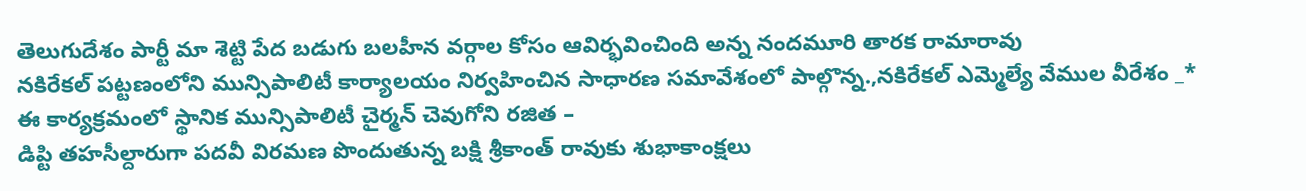తెలుగుదేశం పార్టీ మా శెట్టి పేద బడుగు బలహీన వర్గాల కోసం ఆవిర్భవించింది అన్న నందమూరి తారక రామారావు
నకిరేకల్ పట్టణంలోని మున్సిపాలిటీ కార్యాలయం నిర్వహించిన సాధారణ సమావేశంలో పాల్గొన్న.,నకిరేకల్ ఎమ్మెల్యే వేముల వీరేశం _* ఈ కార్యక్రమంలో స్థానిక మున్సిపాలిటీ చైర్మన్ చెవుగోని రజిత –
డిప్టి తహసీల్దారుగా పదవీ విరమణ పొందుతున్న బక్షి శ్రీకాంత్ రావుకు శుభాకాంక్షలు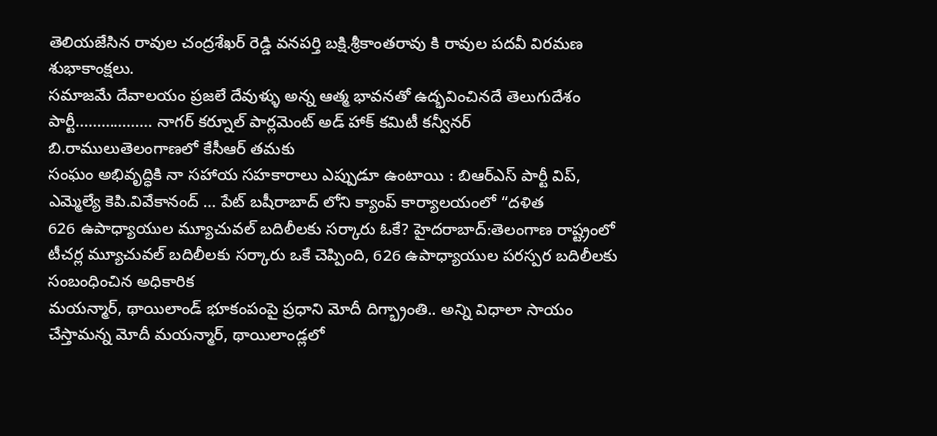తెలియజేసిన రావుల చంద్రశేఖర్ రెడ్డి వనపర్తి బక్షి.శ్రీకాంతరావు కి రావుల పదవీ విరమణ శుభాకాంక్షలు.
సమాజమే దేవాలయం ప్రజలే దేవుళ్ళు అన్న ఆత్మ భావనతో ఉద్భవించినదే తెలుగుదేశం పార్టీ……………… నాగర్ కర్నూల్ పార్లమెంట్ అడ్ హాక్ కమిటీ కన్వీనర్ బి.రాములుతెలంగాణలో కేసీఆర్ తమకు
సంఘం అభివృద్ధికి నా సహాయ సహకారాలు ఎప్పుడూ ఉంటాయి : బిఆర్ఎస్ పార్టీ విప్, ఎమ్మెల్యే కెపి.వివేకానంద్ … పేట్ బషీరాబాద్ లోని క్యాంప్ కార్యాలయంలో “దళిత
626 ఉపాధ్యాయుల మ్యూచువల్ బదిలీలకు సర్కారు ఓకే? హైదరాబాద్:తెలంగాణ రాష్ట్రంలో టీచర్ల మ్యూచువల్ బదిలీలకు సర్కారు ఒకే చెప్పింది, 626 ఉపాధ్యాయుల పరస్పర బదిలీలకు సంబంధించిన అధికారిక
మయన్మార్, థాయిలాండ్ భూకంపంపై ప్రధాని మోదీ దిగ్భ్రాంతి.. అన్ని విధాలా సాయం చేస్తామన్న మోదీ మయన్మార్, థాయిలాండ్లలో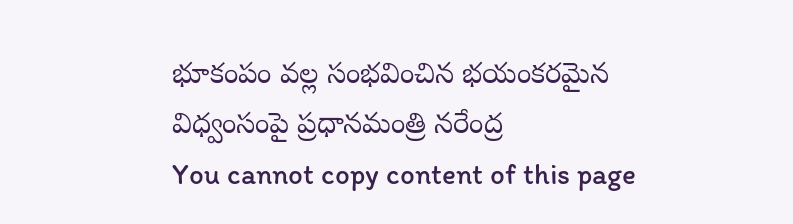భూకంపం వల్ల సంభవించిన భయంకరమైన విధ్వంసంపై ప్రధానమంత్రి నరేంద్ర
You cannot copy content of this page